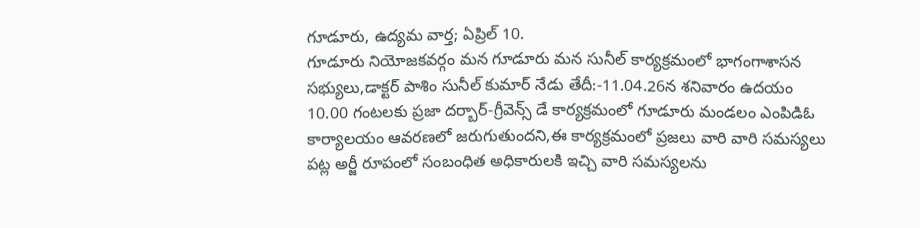గూడూరు, ఉద్యమ వార్త; ఏప్రిల్ 10.
గూడూరు నియోజకవర్గం మన గూడూరు మన సునీల్ కార్యక్రమంలో భాగంగాశాసన సభ్యులు,డాక్టర్ పాశిం సునీల్ కుమార్ నేడు తేదీ:-11.04.26న శనివారం ఉదయం 10.00 గంటలకు ప్రజా దర్బార్-గ్రీవెన్స్ డే కార్యక్రమంలో గూడూరు మండలం ఎంపిడిఓ కార్యాలయం ఆవరణలో జరుగుతుందని,ఈ కార్యక్రమంలో ప్రజలు వారి వారి సమస్యలు పట్ల అర్జీ రూపంలో సంబంధిత అధికారులకి ఇచ్చి వారి సమస్యలను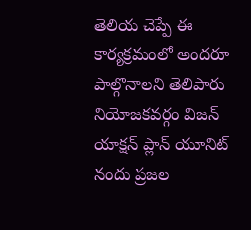తెలియ చెప్పే ఈ కార్యక్రమంలో అందరూ పాల్గొనాలని తెలిపారు నియోజకవర్గం విజన్ యాక్షన్ ప్లాన్ యూనిట్ నందు ప్రజల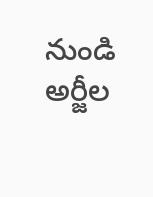నుండి అర్జీల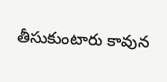తీసుకుంటారు కావున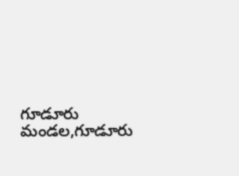గూడూరు మండల,గూడూరు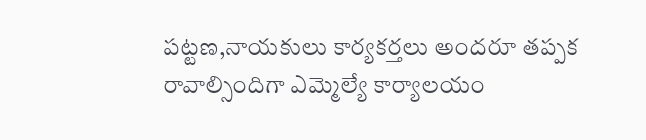పట్టణ,నాయకులు కార్యకర్తలు అందరూ తప్పక రావాల్సిందిగా ఎమ్మెల్యే కార్యాలయం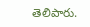తెలిపారు.